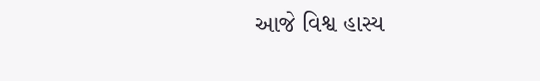આજે વિશ્વ હાસ્ય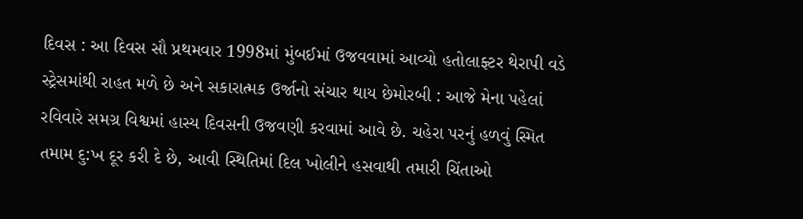દિવસ : આ દિવસ સૌ પ્રથમવાર 1998માં મુંબઈમાં ઉજવવામાં આવ્યો હતોલાફ્ટર થેરાપી વડે સ્ટ્રેસમાંથી રાહત મળે છે અને સકારાત્મક ઉર્જાનો સંચાર થાય છેમોરબી : આજે મેના પહેલાં રવિવારે સમગ્ર વિશ્વમાં હાસ્ય દિવસની ઉજવણી કરવામાં આવે છે. ચહેરા પરનું હળવું સ્મિત તમામ દુ:ખ દૂર કરી દે છે, આવી સ્થિતિમાં દિલ ખોલીને હસવાથી તમારી ચિંતાઓ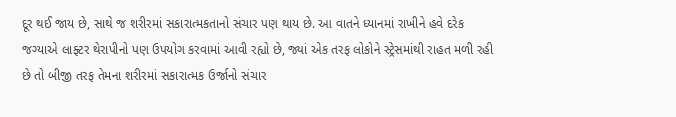દૂર થઈ જાય છે, સાથે જ શરીરમાં સકારાત્મકતાનો સંચાર પણ થાય છે. આ વાતને ધ્યાનમાં રાખીને હવે દરેક જગ્યાએ લાફ્ટર થેરાપીનો પણ ઉપયોગ કરવામાં આવી રહ્યો છે, જ્યાં એક તરફ લોકોને સ્ટ્રેસમાંથી રાહત મળી રહી છે તો બીજી તરફ તેમના શરીરમાં સકારાત્મક ઉર્જાનો સંચાર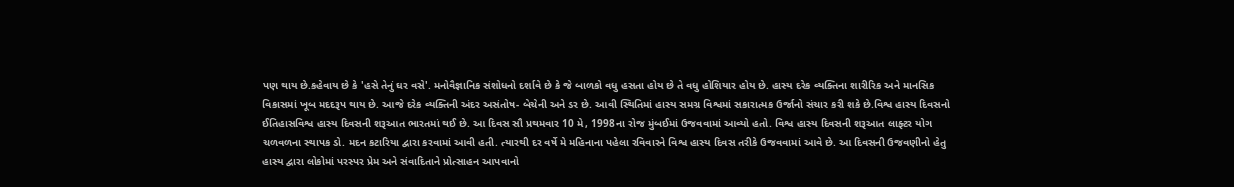પણ થાય છે.કહેવાય છે કે 'હસે તેનું ઘર વસે'. મનોવૈજ્ઞાનિક સંશોધનો દર્શાવે છે કે જે બાળકો વધુ હસતા હોય છે તે વધુ હોશિયાર હોય છે. હાસ્ય દરેક વ્યક્તિના શારીરિક અને માનસિક વિકાસમાં ખૂબ મદદરૂપ થાય છે. આજે દરેક વ્યક્તિની અંદર અસંતોષ- બેચેની અને ડર છે. આવી સ્થિતિમાં હાસ્ય સમગ્ર વિશ્વમાં સકારાત્મક ઉર્જાનો સંચાર કરી શકે છે.વિશ્વ હાસ્ય દિવસનો ઈતિહાસવિશ્વ હાસ્ય દિવસની શરૂઆત ભારતમાં થઈ છે. આ દિવસ સૌ પ્રથમવાર 10 મે, 1998ના રોજ મુંબઈમાં ઉજવવામાં આવ્યો હતો. વિશ્વ હાસ્ય દિવસની શરૂઆત લાફ્ટર યોગ ચળવળના સ્થાપક ડો. મદન કટારિયા દ્વારા કરવામાં આવી હતી. ત્યારથી દર વર્ષે મે મહિનાના પહેલા રવિવારને વિશ્વ હાસ્ય દિવસ તરીકે ઉજવવામાં આવે છે. આ દિવસની ઉજવણીનો હેતુ હાસ્ય દ્વારા લોકોમાં પરસ્પર પ્રેમ અને સંવાદિતાને પ્રોત્સાહન આપવાનો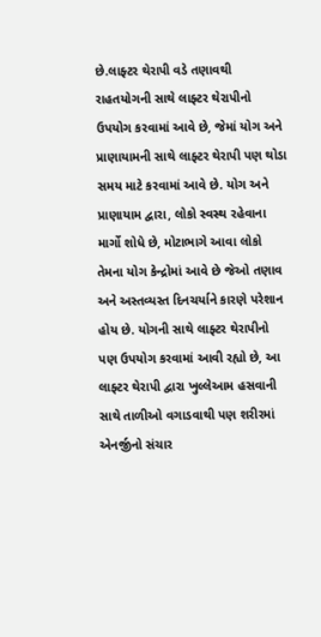છે.લાફ્ટર થેરાપી વડે તણાવથી રાહતયોગની સાથે લાફ્ટર થેરાપીનો ઉપયોગ કરવામાં આવે છે, જેમાં યોગ અને પ્રાણાયામની સાથે લાફ્ટર થેરાપી પણ થોડા સમય માટે કરવામાં આવે છે. યોગ અને પ્રાણાયામ દ્વારા, લોકો સ્વસ્થ રહેવાના માર્ગો શોધે છે, મોટાભાગે આવા લોકો તેમના યોગ કેન્દ્રોમાં આવે છે જેઓ તણાવ અને અસ્તવ્યસ્ત દિનચર્યાને કારણે પરેશાન હોય છે. યોગની સાથે લાફ્ટર થેરાપીનો પણ ઉપયોગ કરવામાં આવી રહ્યો છે, આ લાફ્ટર થેરાપી દ્વારા ખુલ્લેઆમ હસવાની સાથે તાળીઓ વગાડવાથી પણ શરીરમાં એનર્જીનો સંચાર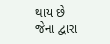થાય છે જેના દ્વારા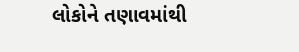લોકોને તણાવમાંથી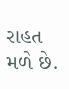રાહત મળે છે.